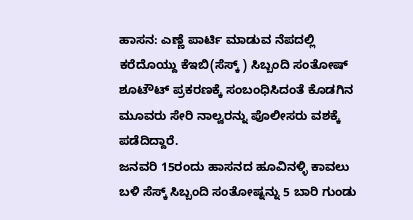ಹಾಸನ: ಎಣ್ಣೆ ಪಾರ್ಟಿ ಮಾಡುವ ನೆಪದಲ್ಲಿ ಕರೆದೊಯ್ದು ಕೆಇಬಿ(ಸೆಸ್ಕ್ ) ಸಿಬ್ಬಂದಿ ಸಂತೋಷ್ ಶೂಟೌಟ್ ಪ್ರಕರಣಕ್ಕೆ ಸಂಬಂಧಿಸಿದಂತೆ ಕೊಡಗಿನ ಮೂವರು ಸೇರಿ ನಾಲ್ವರನ್ನು ಪೊಲೀಸರು ವಶಕ್ಕೆ ಪಡೆದಿದ್ದಾರೆ.
ಜನವರಿ 15ರಂದು ಹಾಸನದ ಹೂವಿನಳ್ಳಿ ಕಾವಲು ಬಳಿ ಸೆಸ್ಕ್ ಸಿಬ್ಬಂದಿ ಸಂತೋಷ್ನನ್ನು 5 ಬಾರಿ ಗುಂಡು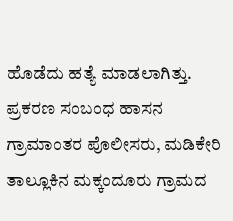ಹೊಡೆದು ಹತ್ಯೆ ಮಾಡಲಾಗಿತ್ತು. ಪ್ರಕರಣ ಸಂಬಂಧ ಹಾಸನ ಗ್ರಾಮಾಂತರ ಪೊಲೀಸರು, ಮಡಿಕೇರಿ ತಾಲ್ಲೂಕಿನ ಮಕ್ಕಂದೂರು ಗ್ರಾಮದ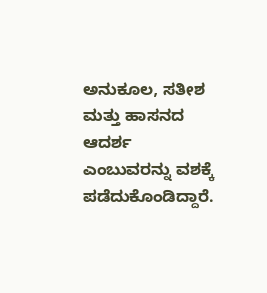ಅನುಕೂಲ, ಸತೀಶ ಮತ್ತು ಹಾಸನದ ಆದರ್ಶ ಎಂಬುವರನ್ನು ವಶಕ್ಕೆ ಪಡೆದುಕೊಂಡಿದ್ದಾರೆ.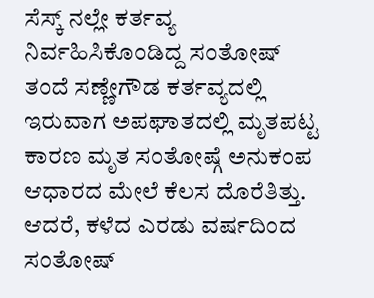ಸೆಸ್ಕ್ ನಲ್ಲೇ ಕರ್ತವ್ಯ ನಿರ್ವಹಿಸಿಕೊಂಡಿದ್ದ ಸಂತೋಷ್ ತಂದೆ ಸಣ್ಣೇಗೌಡ ಕರ್ತವ್ಯದಲ್ಲಿ ಇರುವಾಗ ಅಪಘಾತದಲ್ಲಿ ಮೃತಪಟ್ಟ ಕಾರಣ ಮೃತ ಸಂತೋಷ್ಗೆ ಅನುಕಂಪ ಆಧಾರದ ಮೇಲೆ ಕೆಲಸ ದೊರೆತಿತ್ತು.
ಆದರೆ, ಕಳೆದ ಎರಡು ವರ್ಷದಿಂದ ಸಂತೋಷ್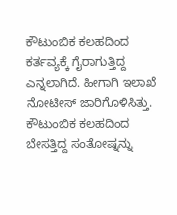ಕೌಟುಂಬಿಕ ಕಲಹದಿಂದ ಕರ್ತವ್ಯಕ್ಕೆ ಗೈರಾಗುತ್ತಿದ್ದ ಎನ್ನಲಾಗಿದೆ. ಹೀಗಾಗಿ ಇಲಾಖೆ ನೋಟೀಸ್ ಜಾರಿಗೊಳಿಸಿತ್ತು. ಕೌಟುಂಬಿಕ ಕಲಹದಿಂದ ಬೇಸತ್ತಿದ್ದ ಸಂತೋಷ್ನನ್ನು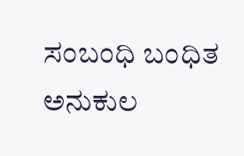ಸಂಬಂಧಿ ಬಂಧಿತ ಅನುಕುಲ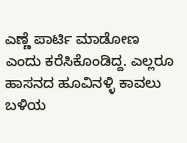ಎಣ್ಣೆ ಪಾರ್ಟಿ ಮಾಡೋಣ ಎಂದು ಕರೆಸಿಕೊಂಡಿದ್ದ. ಎಲ್ಲರೂ ಹಾಸನದ ಹೂವಿನಳ್ಳಿ ಕಾವಲು ಬಳಿಯ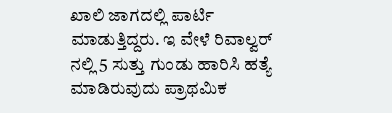ಖಾಲಿ ಜಾಗದಲ್ಲಿ ಪಾರ್ಟಿ ಮಾಡುತ್ತಿದ್ದರು. ಇ ವೇಳೆ ರಿವಾಲ್ವರ್ ನಲ್ಲಿ 5 ಸುತ್ತು ಗುಂಡು ಹಾರಿಸಿ ಹತ್ಯೆ ಮಾಡಿರುವುದು ಪ್ರಾಥಮಿಕ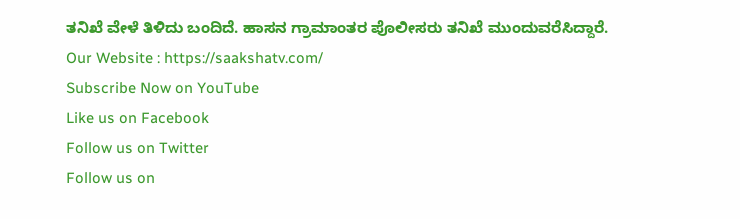ತನಿಖೆ ವೇಳೆ ತಿಳಿದು ಬಂದಿದೆ. ಹಾಸನ ಗ್ರಾಮಾಂತರ ಪೊಲೀಸರು ತನಿಖೆ ಮುಂದುವರೆಸಿದ್ದಾರೆ.
Our Website : https://saakshatv.com/
Subscribe Now on YouTube
Like us on Facebook
Follow us on Twitter
Follow us on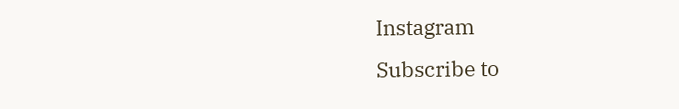Instagram
Subscribe to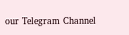our Telegram Channel